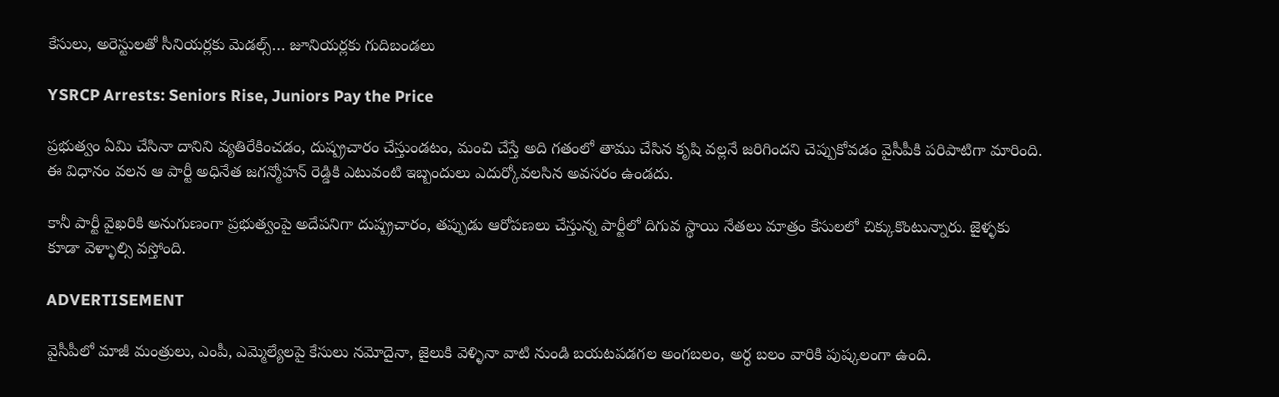కేసులు, అరెస్టులతో సీనియర్లకు మెడల్స్… జూనియర్లకు గుదిబండలు

YSRCP Arrests: Seniors Rise, Juniors Pay the Price

ప్రభుత్వం ఏమి చేసినా దానిని వ్యతిరేకించడం, దుష్ప్రచారం చేస్తుండటం, మంచి చేస్తే అది గతంలో తాము చేసిన కృషి వల్లనే జరిగిందని చెప్పుకోవడం వైసీపీకి పరిపాటిగా మారింది. ఈ విధానం వలన ఆ పార్టీ అధినేత జగన్మోహన్ రెడ్డికి ఎటువంటి ఇబ్బందులు ఎదుర్కోవలసిన అవసరం ఉండదు.

కానీ పార్టీ వైఖరికి అనుగుణంగా ప్రభుత్వంపై అదేపనిగా దుష్ప్రచారం, తప్పుడు ఆరోపణలు చేస్తున్న పార్టీలో దిగువ స్థాయి నేతలు మాత్రం కేసులలో చిక్కుకొంటున్నారు. జైళ్ళకు కూడా వెళ్ళాల్సి వస్తోంది.

ADVERTISEMENT

వైసీపీలో మాజీ మంత్రులు, ఎంపీ, ఎమ్మెల్యేలపై కేసులు నమోదైనా, జైలుకి వెళ్ళినా వాటి నుండి బయటపడగల అంగబలం, అర్ధ బలం వారికి పుష్కలంగా ఉంది.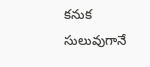కనుక సులువుగానే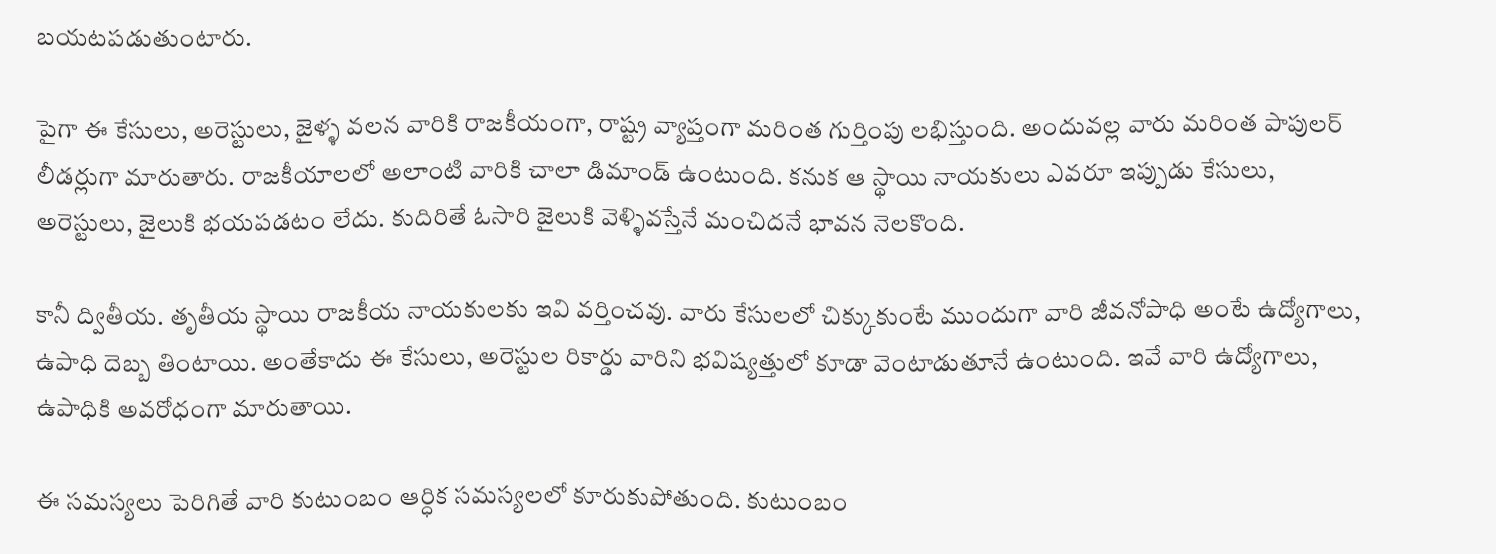బయటపడుతుంటారు.

పైగా ఈ కేసులు, అరెస్టులు, జైళ్ళ వలన వారికి రాజకీయంగా, రాష్ట్ర వ్యాప్తంగా మరింత గుర్తింపు లభిస్తుంది. అందువల్ల వారు మరింత పాపులర్ లీడర్లుగా మారుతారు. రాజకీయాలలో అలాంటి వారికి చాలా డిమాండ్ ఉంటుంది. కనుక ఆ స్థాయి నాయకులు ఎవరూ ఇప్పుడు కేసులు, అరెస్టులు, జైలుకి భయపడటం లేదు. కుదిరితే ఓసారి జైలుకి వెళ్ళివస్తేనే మంచిదనే భావన నెలకొంది.

కానీ ద్వితీయ. తృతీయ స్థాయి రాజకీయ నాయకులకు ఇవి వర్తించవు. వారు కేసులలో చిక్కుకుంటే ముందుగా వారి జీవనోపాధి అంటే ఉద్యోగాలు, ఉపాధి దెబ్బ తింటాయి. అంతేకాదు ఈ కేసులు, అరెస్టుల రికార్డు వారిని భవిష్యత్తులో కూడా వెంటాడుతూనే ఉంటుంది. ఇవే వారి ఉద్యోగాలు, ఉపాధికి అవరోధంగా మారుతాయి.

ఈ సమస్యలు పెరిగితే వారి కుటుంబం ఆర్ధిక సమస్యలలో కూరుకుపోతుంది. కుటుంబం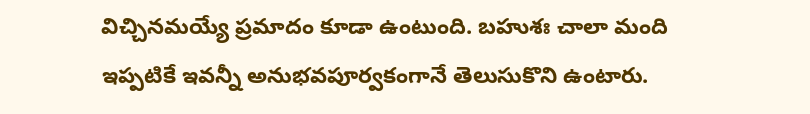విచ్చినమయ్యే ప్రమాదం కూడా ఉంటుంది. బహుశః చాలా మంది ఇప్పటికే ఇవన్నీ అనుభవపూర్వకంగానే తెలుసుకొని ఉంటారు.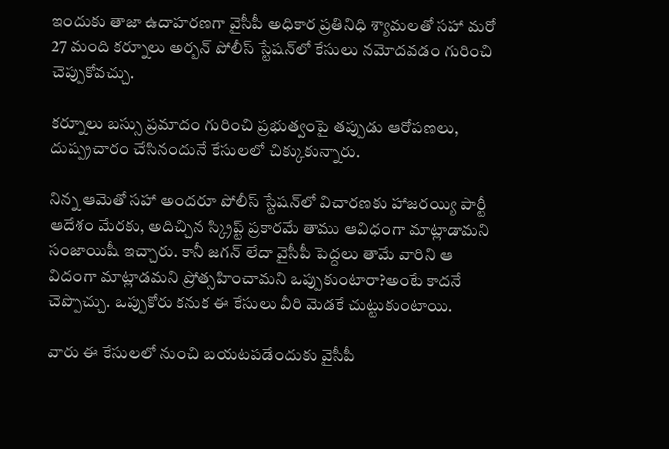ఇందుకు తాజా ఉదాహరణగా వైసీపీ అధికార ప్రతినిధి శ్యామలతో సహా మరో 27 మంది కర్నూలు అర్బన్ పోలీస్ స్టేషన్‌లో కేసులు నమోదవడం గురించి చెప్పుకోవచ్చు.

కర్నూలు బస్సు ప్రమాదం గురించి ప్రభుత్వంపై తప్పుడు ఆరోపణలు, దుష్ప్రచారం చేసినందునే కేసులలో చిక్కుకున్నారు.

నిన్న ఆమెతో సహా అందరూ పోలీస్ స్టేషన్‌లో విచారణకు హాజరయ్యి పార్టీ ఆదేశం మేరకు, అదిచ్చిన స్క్రిప్ట్ ప్రకారమే తాము ఆవిధంగా మాట్లాడామని సంజాయిషీ ఇచ్చారు. కానీ జగన్‌ లేదా వైసీపీ పెద్దలు తామే వారిని ఆ విదంగా మాట్లాడమని ప్రోత్సహించామని ఒప్పుకుంటారా?అంటే కాదనే చెప్పొచ్చు. ఒప్పుకోరు కనుక ఈ కేసులు వీరి మెడకే చుట్టుకుంటాయి.

వారు ఈ కేసులలో నుంచి బయటపడేందుకు వైసీపీ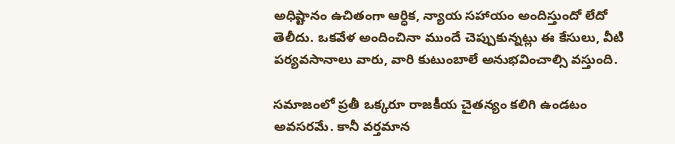అధిష్టానం ఉచితంగా ఆర్ధిక, న్యాయ సహాయం అందిస్తుందో లేదో తెలీదు. ఒకవేళ అందించినా ముందే చెప్పుకున్నట్లు ఈ కేసులు, వీటి పర్యవసానాలు వారు, వారి కుటుంబాలే అనుభవించాల్సి వస్తుంది.

సమాజంలో ప్రతీ ఒక్కరూ రాజకీయ చైతన్యం కలిగి ఉండటం అవసరమే. కానీ వర్తమాన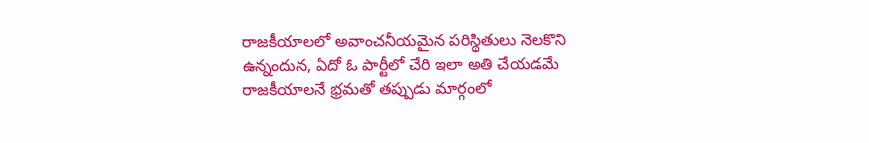రాజకీయాలలో అవాంచనీయమైన పరిస్థితులు నెలకొని ఉన్నందున, ఏదో ఓ పార్టీలో చేరి ఇలా అతి చేయడమే రాజకీయాలనే భ్రమతో తప్పుడు మార్గంలో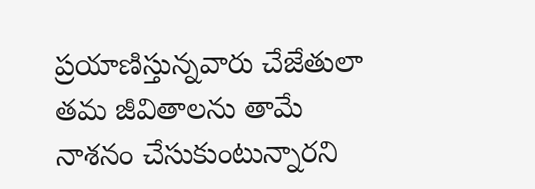ప్రయాణిస్తున్నవారు చేజేతులా తమ జీవితాలను తామే నాశనం చేసుకుంటున్నారని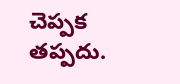చెప్పక తప్పదు.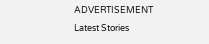ADVERTISEMENT
Latest Stories